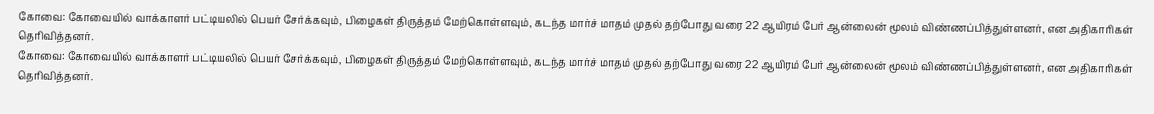கோவை: கோவையில் வாக்காளர் பட்டியலில் பெயர் சேர்க்கவும், பிழைகள் திருத்தம் மேற்கொள்ளவும், கடந்த மார்ச் மாதம் முதல் தற்போது வரை 22 ஆயிரம் பேர் ஆன்லைன் மூலம் விண்ணப்பித்துள்ளனர், என அதிகாரிகள் தெரிவித்தனர்.
கோவை: கோவையில் வாக்காளர் பட்டியலில் பெயர் சேர்க்கவும், பிழைகள் திருத்தம் மேற்கொள்ளவும், கடந்த மார்ச் மாதம் முதல் தற்போது வரை 22 ஆயிரம் பேர் ஆன்லைன் மூலம் விண்ணப்பித்துள்ளனர், என அதிகாரிகள் தெரிவித்தனர்.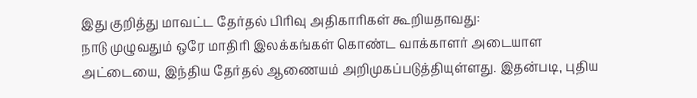இது குறித்து மாவட்ட தேர்தல் பிரிவு அதிகாரிகள் கூறியதாவது:
நாடு முழுவதும் ஒரே மாதிரி இலக்கங்கள் கொண்ட வாக்காளர் அடையாள அட்டையை, இந்திய தேர்தல் ஆணையம் அறிமுகப்படுத்தியுள்ளது. இதன்படி, புதிய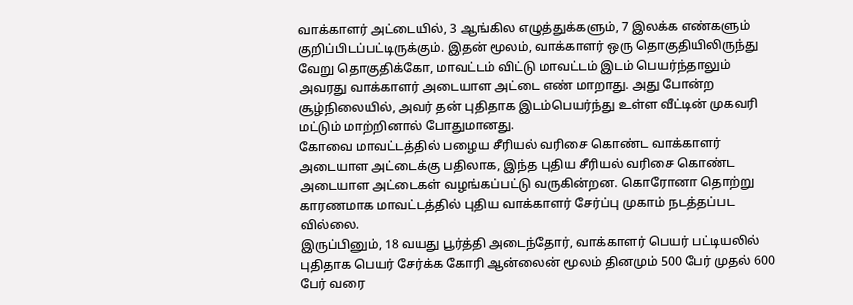வாக்காளர் அட்டையில், 3 ஆங்கில எழுத்துக்களும், 7 இலக்க எண்களும் குறிப்பிடப்பட்டிருக்கும். இதன் மூலம், வாக்காளர் ஒரு தொகுதியிலிருந்து வேறு தொகுதிக்கோ, மாவட்டம் விட்டு மாவட்டம் இடம் பெயர்ந்தாலும் அவரது வாக்காளர் அடையாள அட்டை எண் மாறாது. அது போன்ற சூழ்நிலையில், அவர் தன் புதிதாக இடம்பெயர்ந்து உள்ள வீட்டின் முகவரி மட்டும் மாற்றினால் போதுமானது.
கோவை மாவட்டத்தில் பழைய சீரியல் வரிசை கொண்ட வாக்காளர் அடையாள அட்டைக்கு பதிலாக, இந்த புதிய சீரியல் வரிசை கொண்ட அடையாள அட்டைகள் வழங்கப்பட்டு வருகின்றன. கொரோனா தொற்று காரணமாக மாவட்டத்தில் புதிய வாக்காளர் சேர்ப்பு முகாம் நடத்தப்பட வில்லை.
இருப்பினும், 18 வயது பூர்த்தி அடைந்தோர், வாக்காளர் பெயர் பட்டியலில் புதிதாக பெயர் சேர்க்க கோரி ஆன்லைன் மூலம் தினமும் 500 பேர் முதல் 600 பேர் வரை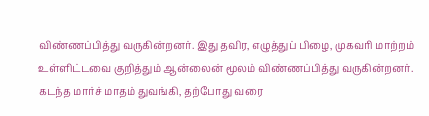விண்ணப்பித்து வருகின்றனர். இது தவிர, எழுத்துப் பிழை, முகவரி மாற்றம் உள்ளிட்டவை குறித்தும் ஆன்லைன் மூலம் விண்ணப்பித்து வருகின்றனர்.
கடந்த மார்ச் மாதம் துவங்கி, தற்போது வரை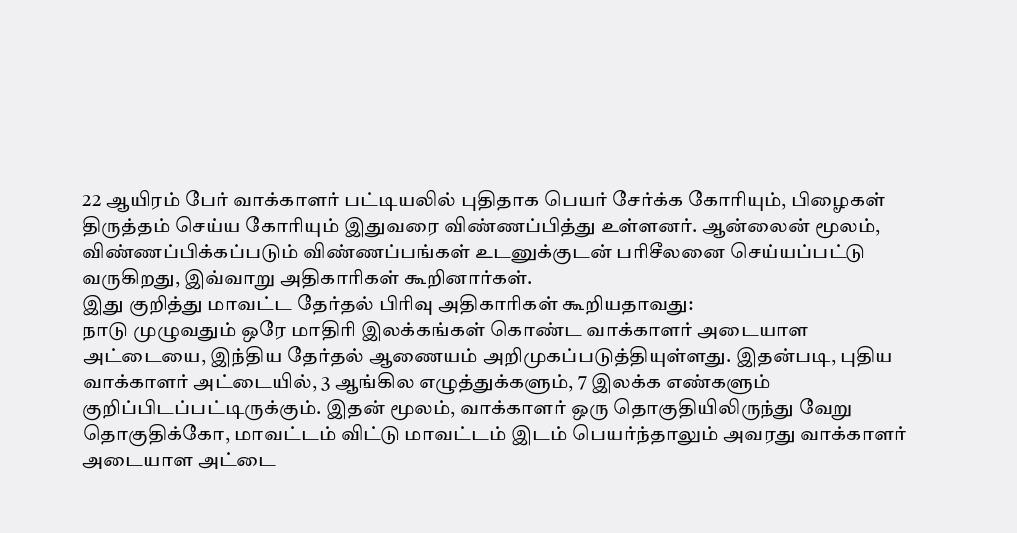22 ஆயிரம் பேர் வாக்காளர் பட்டியலில் புதிதாக பெயர் சேர்க்க கோரியும், பிழைகள் திருத்தம் செய்ய கோரியும் இதுவரை விண்ணப்பித்து உள்ளனர். ஆன்லைன் மூலம், விண்ணப்பிக்கப்படும் விண்ணப்பங்கள் உடனுக்குடன் பரிசீலனை செய்யப்பட்டு வருகிறது, இவ்வாறு அதிகாரிகள் கூறினார்கள்.
இது குறித்து மாவட்ட தேர்தல் பிரிவு அதிகாரிகள் கூறியதாவது:
நாடு முழுவதும் ஒரே மாதிரி இலக்கங்கள் கொண்ட வாக்காளர் அடையாள அட்டையை, இந்திய தேர்தல் ஆணையம் அறிமுகப்படுத்தியுள்ளது. இதன்படி, புதிய வாக்காளர் அட்டையில், 3 ஆங்கில எழுத்துக்களும், 7 இலக்க எண்களும் குறிப்பிடப்பட்டிருக்கும். இதன் மூலம், வாக்காளர் ஒரு தொகுதியிலிருந்து வேறு தொகுதிக்கோ, மாவட்டம் விட்டு மாவட்டம் இடம் பெயர்ந்தாலும் அவரது வாக்காளர் அடையாள அட்டை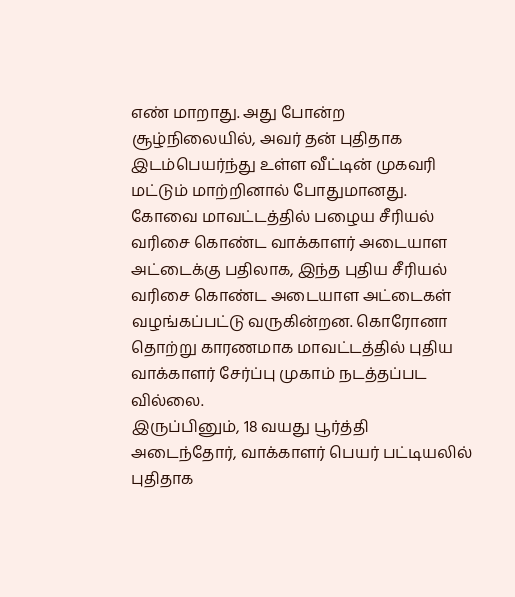எண் மாறாது. அது போன்ற சூழ்நிலையில், அவர் தன் புதிதாக இடம்பெயர்ந்து உள்ள வீட்டின் முகவரி மட்டும் மாற்றினால் போதுமானது.
கோவை மாவட்டத்தில் பழைய சீரியல் வரிசை கொண்ட வாக்காளர் அடையாள அட்டைக்கு பதிலாக, இந்த புதிய சீரியல் வரிசை கொண்ட அடையாள அட்டைகள் வழங்கப்பட்டு வருகின்றன. கொரோனா தொற்று காரணமாக மாவட்டத்தில் புதிய வாக்காளர் சேர்ப்பு முகாம் நடத்தப்பட வில்லை.
இருப்பினும், 18 வயது பூர்த்தி அடைந்தோர், வாக்காளர் பெயர் பட்டியலில் புதிதாக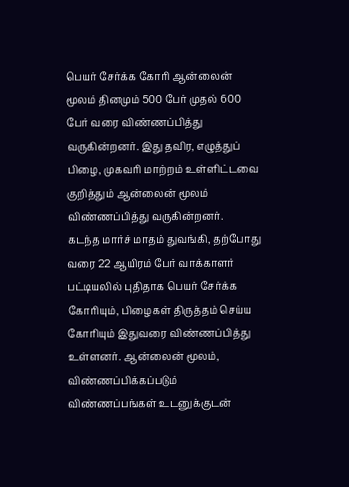பெயர் சேர்க்க கோரி ஆன்லைன் மூலம் தினமும் 500 பேர் முதல் 600 பேர் வரை விண்ணப்பித்து வருகின்றனர். இது தவிர, எழுத்துப் பிழை, முகவரி மாற்றம் உள்ளிட்டவை குறித்தும் ஆன்லைன் மூலம் விண்ணப்பித்து வருகின்றனர்.
கடந்த மார்ச் மாதம் துவங்கி, தற்போது வரை 22 ஆயிரம் பேர் வாக்காளர் பட்டியலில் புதிதாக பெயர் சேர்க்க கோரியும், பிழைகள் திருத்தம் செய்ய கோரியும் இதுவரை விண்ணப்பித்து உள்ளனர். ஆன்லைன் மூலம், விண்ணப்பிக்கப்படும் விண்ணப்பங்கள் உடனுக்குடன்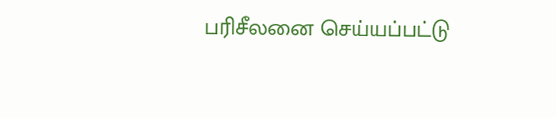பரிசீலனை செய்யப்பட்டு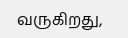வருகிறது,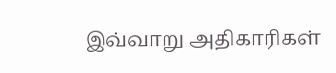இவ்வாறு அதிகாரிகள்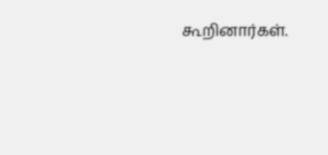கூறினார்கள்.